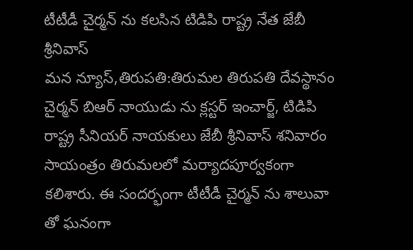టీటీడీ చైర్మన్ ను కలసిన టిడిపి రాష్ట్ర నేత జేబీ శ్రీనివాస్
మన న్యూస్,తిరుపతి:తిరుమల తిరుపతి దేవస్థానం చైర్మన్ బిఆర్ నాయుడు ను క్లస్టర్ ఇంచార్జ్, టిడిపి రాష్ట్ర సీనియర్ నాయకులు జేబీ శ్రీనివాస్ శనివారం సాయంత్రం తిరుమలలో మర్యాదపూర్వకంగా కలిశారు. ఈ సందర్భంగా టీటీడీ చైర్మన్ ను శాలువా తో ఘనంగా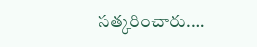సత్కరించారు.…